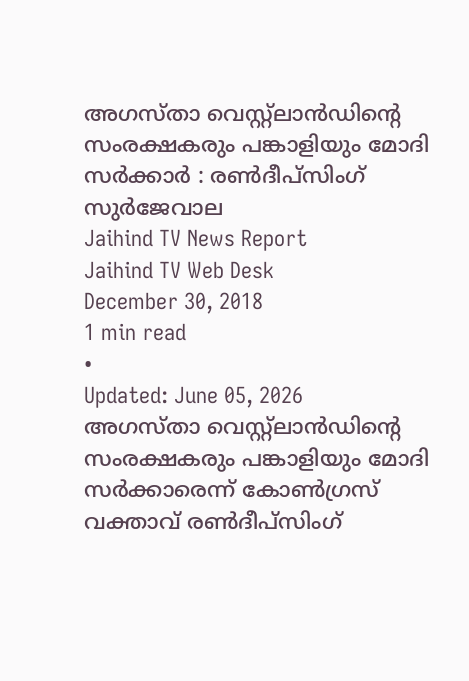അഗസ്താ വെസ്റ്റ്ലാൻഡിന്റെ സംരക്ഷകരും പങ്കാളിയും മോദി സർക്കാർ : രൺദീപ്സിംഗ് സുർജേവാല
Jaihind TV News Report
Jaihind TV Web Desk
December 30, 2018
1 min read
•
Updated: June 05, 2026
അഗസ്താ വെസ്റ്റ്ലാൻഡിന്റെ സംരക്ഷകരും പങ്കാളിയും മോദി സർക്കാരെന്ന് കോൺഗ്രസ് വക്താവ് രൺദീപ്സിംഗ്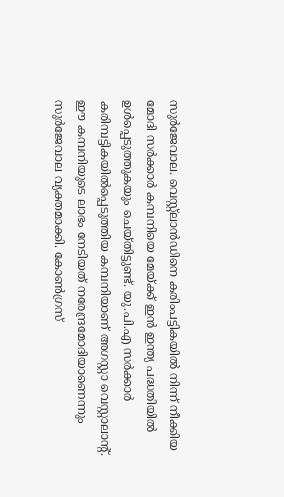സുർജേവാല. വെസ്റ്റ്ലാൻഡിനെ കരിംപട്ടികയിൽ നിന്ന് നീക്കിയ മോദി സർക്കാർ കമ്പനിയെ മേയ്ക്ക് ഇൻ ഇന്ത്യ പദ്ധതിയിൽ ഉൾപ്പെടുത്തുകയും ചെയ്തിട്ടുണ്ട്. യു.പി.എ സർക്കാർ കരിമ്പട്ടികയിൽപ്പെടുത്തിയ കമ്പനിയാണ് അഗസ്റ്റാ വെസ്റ്റാലാന്റ്. ഈ കമ്പനിയുടെ ലാഭം നേടിയത് നരേന്ദ്രമോദിയാണെന്നും സുർജേവാല വ്യക്തമാക്കി. കോൺഗ്രസ്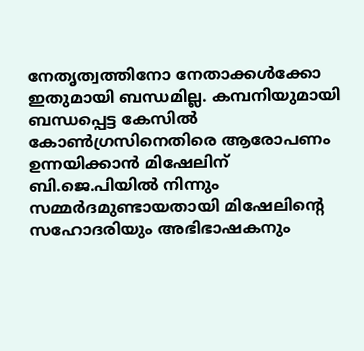നേതൃത്വത്തിനോ നേതാക്കൾക്കോ ഇതുമായി ബന്ധമില്ല. കമ്പനിയുമായി ബന്ധപ്പെട്ട കേസിൽ കോൺഗ്രസിനെതിരെ ആരോപണം ഉന്നയിക്കാൻ മിഷേലിന് ബി.ജെ.പിയിൽ നിന്നും സമ്മർദമുണ്ടായതായി മിഷേലിന്റെ സഹോദരിയും അഭിഭാഷകനും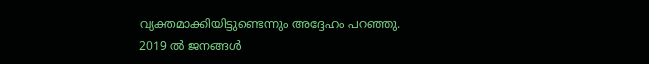വ്യക്തമാക്കിയിട്ടുണ്ടെന്നും അദ്ദേഹം പറഞ്ഞു. 2019 ൽ ജനങ്ങൾ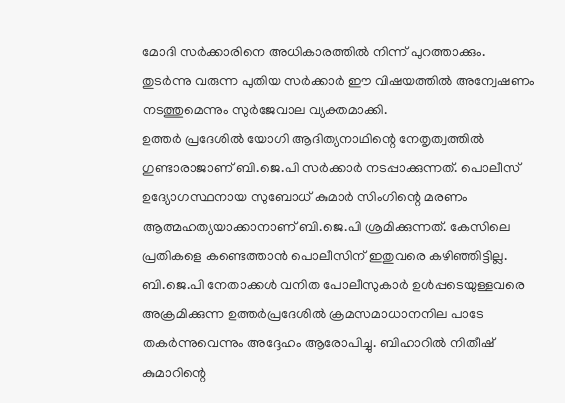മോദി സർക്കാരിനെ അധികാരത്തിൽ നിന്ന് പുറത്താക്കും. തുടർന്നു വരുന്ന പുതിയ സർക്കാർ ഈ വിഷയത്തിൽ അന്വേഷണം നടത്തുമെന്നും സുർജേവാല വ്യക്തമാക്കി.
ഉത്തർ പ്രദേശിൽ യോഗി ആദിത്യനാഥിന്റെ നേതൃത്വത്തിൽ ഗുണ്ടാരാജാണ് ബി.ജെ.പി സർക്കാർ നടപ്പാക്കുന്നത്. പൊലീസ് ഉദ്യോഗസ്ഥനായ സുബോധ് കുമാർ സിംഗിന്റെ മരണം ആത്മഹത്യയാക്കാനാണ് ബി.ജെ.പി ശ്രമിക്കുന്നത്. കേസിലെ പ്രതികളെ കണ്ടെത്താൻ പൊലീസിന് ഇതുവരെ കഴിഞ്ഞിട്ടില്ല. ബി.ജെ.പി നേതാക്കൾ വനിത പോലീസുകാർ ഉൾപ്പടെയുള്ളവരെ അക്രമിക്കുന്ന ഉത്തർപ്രദേശിൽ ക്രമസമാധാനനില പാടേ തകർന്നുവെന്നും അദ്ദേഹം ആരോപിച്ചു. ബിഹാറിൽ നിതീഷ് കുമാറിന്റെ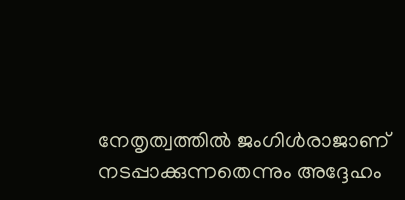നേതൃത്വത്തിൽ ജംഗിൾരാജാണ് നടപ്പാക്കുന്നതെന്നും അദ്ദേഹം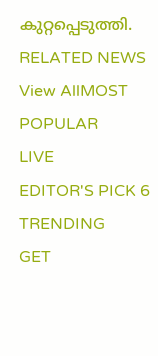കുറ്റപ്പെടുത്തി.
RELATED NEWS
View AllMOST POPULAR
LIVE
EDITOR'S PICK 6
TRENDING
GET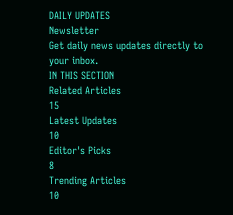DAILY UPDATES
Newsletter
Get daily news updates directly to your inbox.
IN THIS SECTION
Related Articles
15
Latest Updates
10
Editor's Picks
8
Trending Articles
10